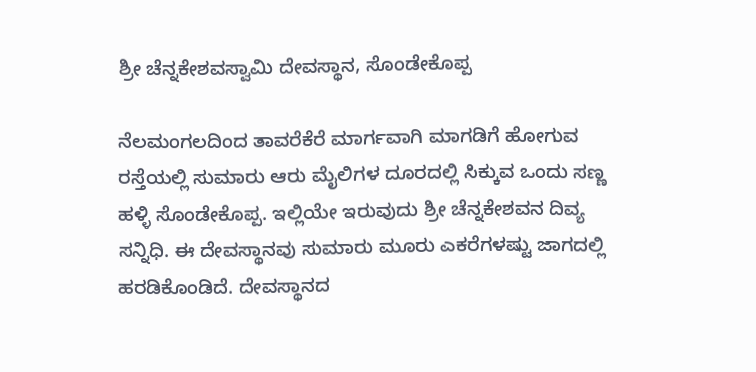ಶ್ರೀ ಚೆನ್ನಕೇಶವಸ್ವಾಮಿ ದೇವಸ್ಥಾನ, ಸೊಂಡೇಕೊಪ್ಪ

ನೆಲಮಂಗಲದಿಂದ ತಾವರೆಕೆರೆ ಮಾರ್ಗವಾಗಿ ಮಾಗಡಿಗೆ ಹೋಗುವ ರಸ್ತೆಯಲ್ಲಿ ಸುಮಾರು ಆರು ಮೈಲಿಗಳ ದೂರದಲ್ಲಿ ಸಿಕ್ಕುವ ಒಂದು ಸಣ್ಣ ಹಳ್ಳಿ ಸೊಂಡೇಕೊಪ್ಪ. ಇಲ್ಲಿಯೇ ಇರುವುದು ಶ್ರೀ ಚೆನ್ನಕೇಶವನ ದಿವ್ಯ ಸನ್ನಿಧಿ. ಈ ದೇವಸ್ಥಾನವು ಸುಮಾರು ಮೂರು ಎಕರೆಗಳಷ್ಟು ಜಾಗದಲ್ಲಿ ಹರಡಿಕೊಂಡಿದೆ. ದೇವಸ್ಥಾನದ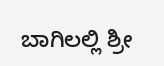ಬಾಗಿಲಲ್ಲಿ ಶ್ರೀ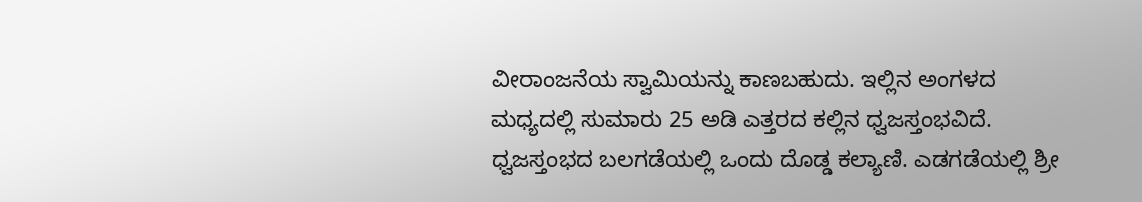ವೀರಾಂಜನೆಯ ಸ್ವಾಮಿಯನ್ನು ಕಾಣಬಹುದು. ಇಲ್ಲಿನ ಅಂಗಳದ ಮಧ್ಯದಲ್ಲಿ ಸುಮಾರು 25 ಅಡಿ ಎತ್ತರದ ಕಲ್ಲಿನ ಧ್ವಜಸ್ತಂಭವಿದೆ. ಧ್ವಜಸ್ತಂಭದ ಬಲಗಡೆಯಲ್ಲಿ ಒಂದು ದೊಡ್ಡ ಕಲ್ಯಾಣಿ. ಎಡಗಡೆಯಲ್ಲಿ ಶ್ರೀ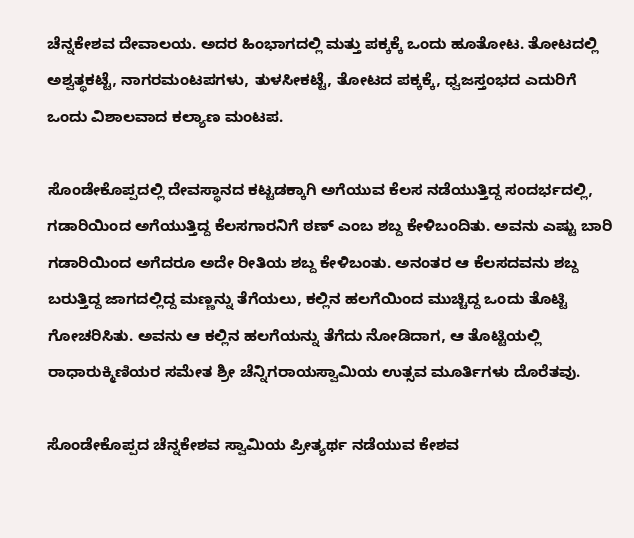ಚೆನ್ನಕೇಶವ ದೇವಾಲಯ. ಅದರ ಹಿಂಭಾಗದಲ್ಲಿ ಮತ್ತು ಪಕ್ಕಕ್ಕೆ ಒಂದು ಹೂತೋಟ. ತೋಟದಲ್ಲಿ ಅಶ್ವತ್ಥಕಟ್ಟೆ, ನಾಗರಮಂಟಪಗಳು, ತುಳಸೀಕಟ್ಟೆ, ತೋಟದ ಪಕ್ಕಕ್ಕೆ, ಧ್ವಜಸ್ತಂಭದ ಎದುರಿಗೆ ಒಂದು ವಿಶಾಲವಾದ ಕಲ್ಯಾಣ ಮಂಟಪ.

ಸೊಂಡೇಕೊಪ್ಪದಲ್ಲಿ ದೇವಸ್ಥಾನದ ಕಟ್ಟಡಕ್ಕಾಗಿ ಅಗೆಯುವ ಕೆಲಸ ನಡೆಯುತ್ತಿದ್ದ ಸಂದರ್ಭದಲ್ಲಿ, ಗಡಾರಿಯಿಂದ ಅಗೆಯುತ್ತಿದ್ದ ಕೆಲಸಗಾರನಿಗೆ ಠಣ್‌ ಎಂಬ ಶಬ್ದ ಕೇಳಿಬಂದಿತು. ಅವನು ಎಷ್ಟು ಬಾರಿ ಗಡಾರಿಯಿಂದ ಅಗೆದರೂ ಅದೇ ರೀತಿಯ ಶಬ್ದ ಕೇಳಿಬಂತು. ಅನಂತರ ಆ ಕೆಲಸದವನು ಶಬ್ದ ಬರುತ್ತಿದ್ದ ಜಾಗದಲ್ಲಿದ್ದ ಮಣ್ಣನ್ನು ತೆಗೆಯಲು, ಕಲ್ಲಿನ ಹಲಗೆಯಿಂದ ಮುಚ್ಚಿದ್ದ ಒಂದು ತೊಟ್ಟಿ ಗೋಚರಿಸಿತು. ಅವನು ಆ ಕಲ್ಲಿನ ಹಲಗೆಯನ್ನು ತೆಗೆದು ನೋಡಿದಾಗ, ಆ ತೊಟ್ಟಿಯಲ್ಲಿ ರಾಧಾರುಕ್ಮಿಣಿಯರ ಸಮೇತ ಶ್ರೀ ಚೆನ್ನಿಗರಾಯಸ್ವಾಮಿಯ ಉತ್ಸವ ಮೂರ್ತಿಗಳು ದೊರೆತವು.

ಸೊಂಡೇಕೊಪ್ಪದ ಚೆನ್ನಕೇಶವ ಸ್ವಾಮಿಯ ಪ್ರೀತ್ಯರ್ಥ ನಡೆಯುವ ಕೇಶವ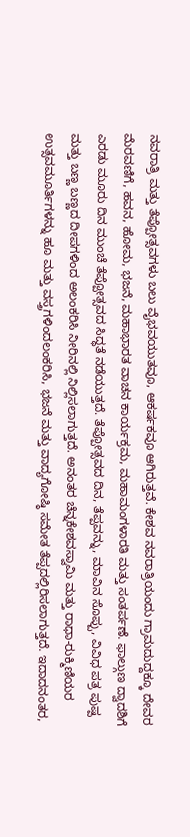ನವರಾತ್ರಿ ಮತ್ತು ತೆಪ್ಪೋತ್ಸವಗಳು ಬಲು ವೈಭವಯುತವೂ, ಆಕರ್ಷಕವೂ ಆಗಿರುತ್ತವೆ. ಕೇಶವ ನವರಾತ್ರಿಯಂದು ಗ್ರಾಮದುದ್ದಕ್ಕೂ ದೇವರ ಮೆರವಣಿಗೆ, ಹವನ, ಹೋಮ, ಭಜನೆ, ಮಹಾಭಾರತ ವಾಚನ ಕಾರ್ಯಕ್ರಮ, ಮಹಾಮಂಗಳಾರತಿ ಮತ್ತು ಸಂತರ್ಪಣೆ. ಫಾಲ್ಗುಣ ದ್ವಾದಶಿಗೆ ಎರಡು ಮೂರು ದಿನ ಮುಂಚೆ ತೆಪ್ಪೋತ್ಸವದ ಸಿದ್ಧತೆ ನಡೆಯುತ್ತದೆ. ತೆಪ್ಪೋತ್ಸವದ ದಿನ, ತೆಪ್ಪವನ್ನು, ಮಾವಿನ ಸೊಪ್ಪು, ವಿವಿಧ ಪತ್ರ ಪುಷ್ಪ ಮತ್ತು ಬಣ್ಣ ಬಣ್ಣದ ದೀಪಗಳಿಂದ ಅಲಂಕರಿಸಿ ನೀರಿನಲ್ಲಿ ನಿಲ್ಲಿಸಲಾಗುತ್ತದೆ. ಅನಂತರ ಚೆನ್ನಕೇಶವಸ್ವಾಮಿ ಮತ್ತು ರಾಧಾ-ರುಕ್ಮಿಣಿಯರ ಉತ್ಸವಮೂರ್ತಿಗಳನ್ನು ಹೂ ಮತ್ತು ವಸ್ತ್ರಗಳಿಂದಲಂಕರಿಸಿ, ಭಜನೆ ಮತ್ತು ವಾದ್ಯಗೋಷ್ಠಿ ಸಮೇತ ತೆಪ್ಪದಲ್ಲಿರಿಸಲಾಗುತ್ತದೆ. ಇದಾದನಂತರ,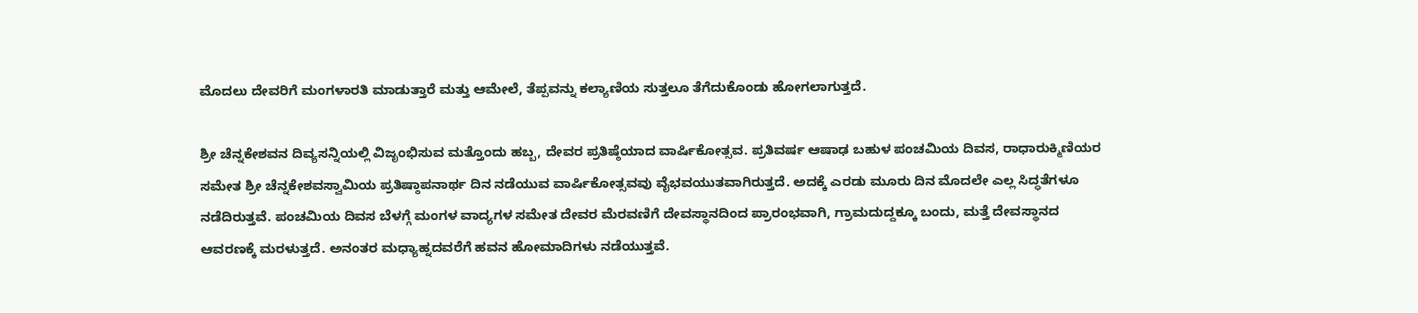ಮೊದಲು ದೇವರಿಗೆ ಮಂಗಳಾರತಿ ಮಾಡುತ್ತಾರೆ ಮತ್ತು ಆಮೇಲೆ, ತೆಪ್ಪವನ್ನು ಕಲ್ಯಾಣಿಯ ಸುತ್ತಲೂ ತೆಗೆದುಕೊಂಡು ಹೋಗಲಾಗುತ್ತದೆ.

ಶ್ರೀ ಚೆನ್ನಕೇಶವನ ದಿವ್ಯಸನ್ನಿಯಲ್ಲಿ ವಿಜೃಂಭಿಸುವ ಮತ್ತೊಂದು ಹಬ್ಬ, ದೇವರ ಪ್ರತಿಷ್ಠೆಯಾದ ವಾರ್ಷಿಕೋತ್ಸವ. ಪ್ರತಿವರ್ಷ ಆಷಾಢ ಬಹುಳ ಪಂಚಮಿಯ ದಿವಸ, ರಾಧಾರುಕ್ಮಿಣಿಯರ ಸಮೇತ ಶ್ರೀ ಚೆನ್ನಕೇಶವಸ್ವಾಮಿಯ ಪ್ರತಿಷ್ಠಾಪನಾರ್ಥ ದಿನ ನಡೆಯುವ ವಾರ್ಷಿಕೋತ್ಸವವು ವೈಭವಯುತವಾಗಿರುತ್ತದೆ. ಅದಕ್ಕೆ ಎರಡು ಮೂರು ದಿನ ಮೊದಲೇ ಎಲ್ಲ ಸಿದ್ಧತೆಗಳೂ ನಡೆದಿರುತ್ತವೆ. ಪಂಚಮಿಯ ದಿವಸ ಬೆಳಗ್ಗೆ ಮಂಗಳ ವಾದ್ಯಗಳ ಸಮೇತ ದೇವರ ಮೆರವಣಿಗೆ ದೇವಸ್ಥಾನದಿಂದ ಪ್ರಾರಂಭವಾಗಿ, ಗ್ರಾಮದುದ್ದಕ್ಕೂ ಬಂದು, ಮತ್ತೆ ದೇವಸ್ಥಾನದ ಆವರಣಕ್ಕೆ ಮರಳುತ್ತದೆ. ಅನಂತರ ಮಧ್ಯಾಹ್ನದವರೆಗೆ ಹವನ ಹೋಮಾದಿಗಳು ನಡೆಯುತ್ತವೆ.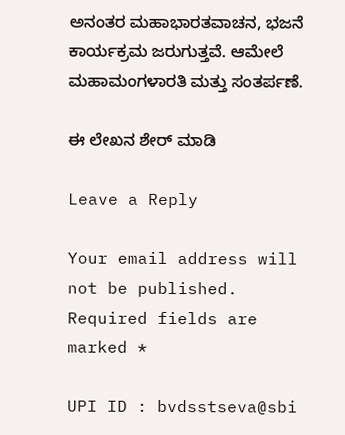ಅನಂತರ ಮಹಾಭಾರತವಾಚನ, ಭಜನೆ ಕಾರ್ಯಕ್ರಮ ಜರುಗುತ್ತವೆ. ಆಮೇಲೆ ಮಹಾಮಂಗಳಾರತಿ ಮತ್ತು ಸಂತರ್ಪಣೆ.

ಈ ಲೇಖನ ಶೇರ್ ಮಾಡಿ

Leave a Reply

Your email address will not be published. Required fields are marked *

UPI ID : bvdsstseva@sbi